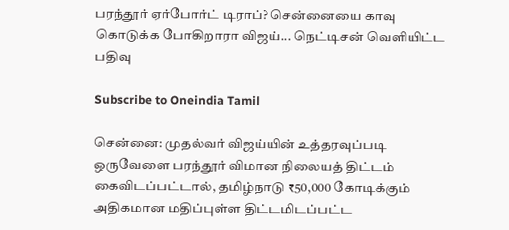பரந்தூர் ஏர்போர்ட் டிராப்? சென்னையை காவு கொடுக்க போகிறாரா விஜய்... நெட்டிசன் வெளியிட்ட பதிவு

Subscribe to Oneindia Tamil

சென்னை: முதல்வர் விஜய்யின் உத்தரவுப்படி ஒருவேளை பரந்தூர் விமான நிலையத் திட்டம் கைவிடப்பட்டால், தமிழ்நாடு ₹50,000 கோடிக்கும் அதிகமான மதிப்புள்ள திட்டமிடப்பட்ட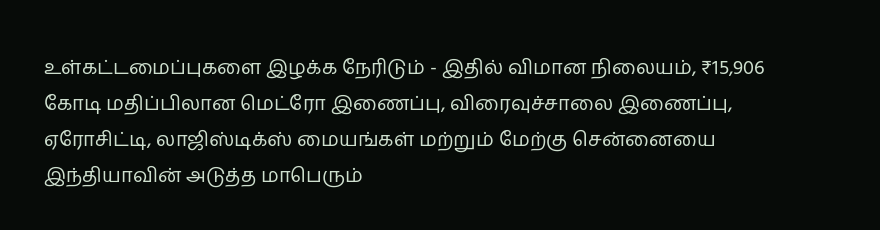உள்கட்டமைப்புகளை இழக்க நேரிடும் - இதில் விமான நிலையம், ₹15,906 கோடி மதிப்பிலான மெட்ரோ இணைப்பு, விரைவுச்சாலை இணைப்பு, ஏரோசிட்டி, லாஜிஸ்டிக்ஸ் மையங்கள் மற்றும் மேற்கு சென்னையை இந்தியாவின் அடுத்த மாபெரும்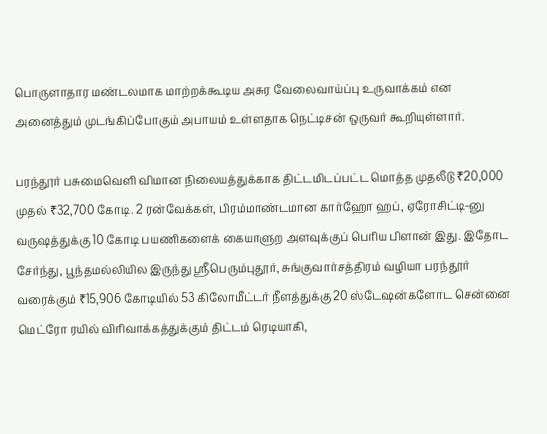பொருளாதார மண்டலமாக மாற்றக்கூடிய அசுர வேலைவாய்ப்பு உருவாக்கம் என அனைத்தும் முடங்கிப்போகும் அபாயம் உள்ளதாக நெட்டிசன் ஒருவர் கூறியுள்ளார்.

பரந்தூர் பசுமைவெளி விமான நிலையத்துக்காக திட்டமிடப்பட்ட மொத்த முதலீடு ₹20,000 முதல் ₹32,700 கோடி. 2 ரன்வேக்கள், பிரம்மாண்டமான கார்ஹோ ஹப், ஏரோசிட்டி-னு வருஷத்துக்கு 10 கோடி பயணிகளைக் கையாளுற அளவுக்குப் பெரிய பிளான் இது. இதோட சேர்ந்து, பூந்தமல்லியில இருந்து ஸ்ரீபெரும்புதூர், சுங்குவார்சத்திரம் வழியா பரந்தூர் வரைக்கும் ₹15,906 கோடியில் 53 கிலோமீட்டர் நீளத்துக்கு 20 ஸ்டேஷன்களோட சென்னை மெட்ரோ ரயில் விரிவாக்கத்துக்கும் திட்டம் ரெடியாகி,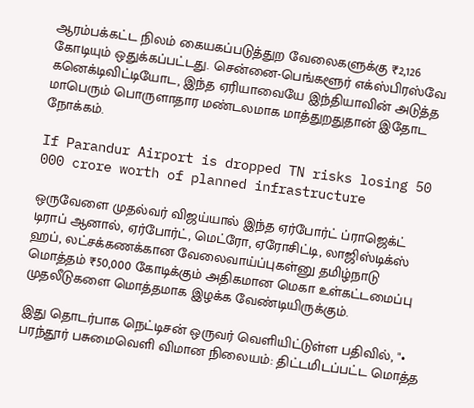ஆரம்பக்கட்ட நிலம் கையகப்படுத்துற வேலைகளுக்கு ₹2,126 கோடியும் ஒதுக்கப்பட்டது. சென்னை-பெங்களூர் எக்ஸ்பிரஸ்வே கனெக்டிவிட்டியோட, இந்த ஏரியாவையே இந்தியாவின் அடுத்த மாபெரும் பொருளாதார மண்டலமாக மாத்துறதுதான் இதோட நோக்கம்.

If Parandur Airport is dropped TN risks losing 50 000 crore worth of planned infrastructure

ஒருவேளை முதல்வர் விஜய்யால் இந்த ஏர்போர்ட் ப்ராஜெக்ட் டிராப் ஆனால், ஏர்போர்ட், மெட்ரோ, ஏரோசிட்டி, லாஜிஸ்டிக்ஸ் ஹப், லட்சக்கணக்கான வேலைவாய்ப்புகள்னு தமிழ்நாடு மொத்தம் ₹50,000 கோடிக்கும் அதிகமான மெகா உள்கட்டமைப்பு முதலீடுகளை மொத்தமாக இழக்க வேண்டியிருக்கும்.

இது தொடர்பாக நெட்டிசன் ஒருவர் வெளியிட்டுள்ள பதிவில், "• பரந்தூர் பசுமைவெளி விமான நிலையம்: திட்டமிடப்பட்ட மொத்த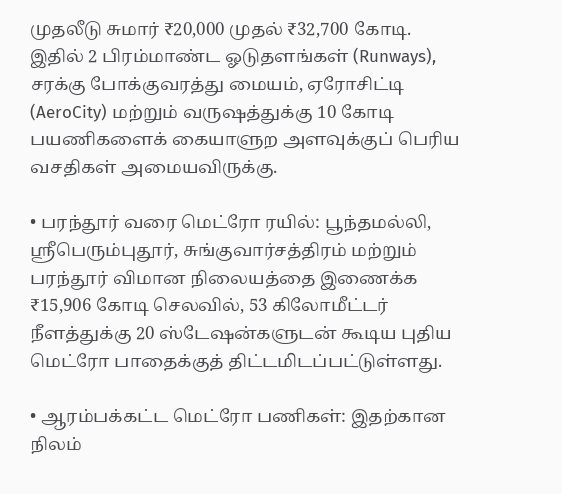முதலீடு சுமார் ₹20,000 முதல் ₹32,700 கோடி. இதில் 2 பிரம்மாண்ட ஓடுதளங்கள் (Runways), சரக்கு போக்குவரத்து மையம், ஏரோசிட்டி (AeroCity) மற்றும் வருஷத்துக்கு 10 கோடி பயணிகளைக் கையாளுற அளவுக்குப் பெரிய வசதிகள் அமையவிருக்கு.

• பரந்தூர் வரை மெட்ரோ ரயில்: பூந்தமல்லி, ஸ்ரீபெரும்புதூர், சுங்குவார்சத்திரம் மற்றும் பரந்தூர் விமான நிலையத்தை இணைக்க ₹15,906 கோடி செலவில், 53 கிலோமீட்டர் நீளத்துக்கு 20 ஸ்டேஷன்களுடன் கூடிய புதிய மெட்ரோ பாதைக்குத் திட்டமிடப்பட்டுள்ளது.

• ஆரம்பக்கட்ட மெட்ரோ பணிகள்: இதற்கான நிலம்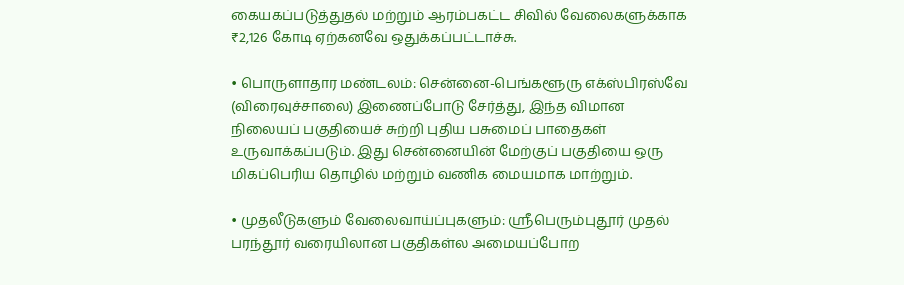கையகப்படுத்துதல் மற்றும் ஆரம்பகட்ட சிவில் வேலைகளுக்காக ₹2,126 கோடி ஏற்கனவே ஒதுக்கப்பட்டாச்சு.

• பொருளாதார மண்டலம்: சென்னை-பெங்களூரு எக்ஸ்பிரஸ்வே (விரைவுச்சாலை) இணைப்போடு சேர்த்து, இந்த விமான நிலையப் பகுதியைச் சுற்றி புதிய பசுமைப் பாதைகள் உருவாக்கப்படும். இது சென்னையின் மேற்குப் பகுதியை ஒரு மிகப்பெரிய தொழில் மற்றும் வணிக மையமாக மாற்றும்.

• முதலீடுகளும் வேலைவாய்ப்புகளும்: ஸ்ரீபெரும்புதூர் முதல் பரந்தூர் வரையிலான பகுதிகள்ல அமையப்போற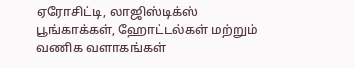ஏரோசிட்டி, லாஜிஸ்டிக்ஸ் பூங்காக்கள், ஹோட்டல்கள் மற்றும் வணிக வளாகங்கள்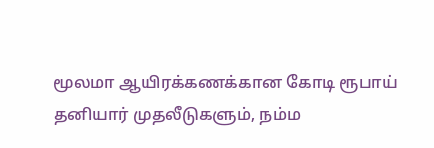மூலமா ஆயிரக்கணக்கான கோடி ரூபாய் தனியார் முதலீடுகளும், நம்ம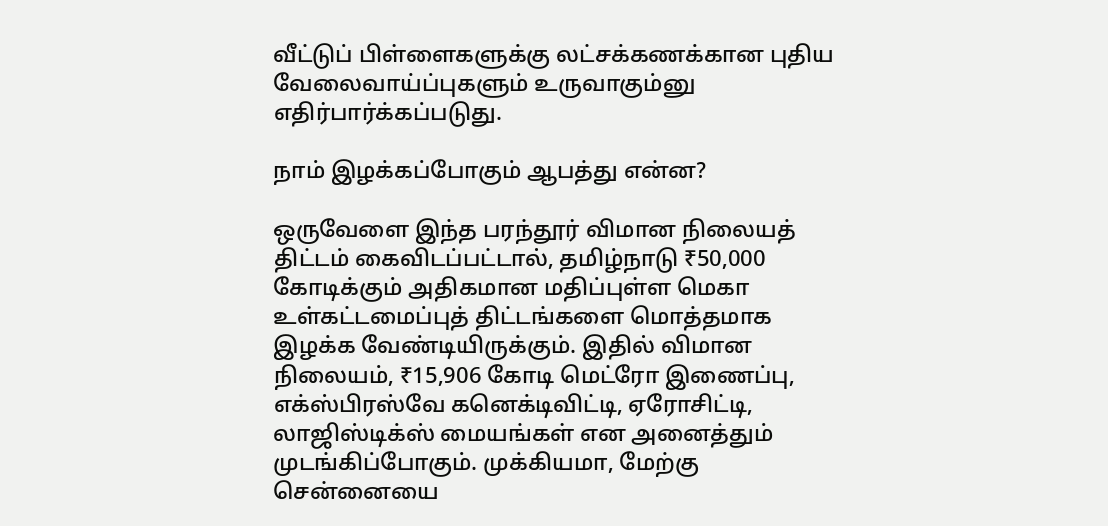வீட்டுப் பிள்ளைகளுக்கு லட்சக்கணக்கான புதிய வேலைவாய்ப்புகளும் உருவாகும்னு எதிர்பார்க்கப்படுது.

நாம் இழக்கப்போகும் ஆபத்து என்ன?

ஒருவேளை இந்த பரந்தூர் விமான நிலையத் திட்டம் கைவிடப்பட்டால், தமிழ்நாடு ₹50,000 கோடிக்கும் அதிகமான மதிப்புள்ள மெகா உள்கட்டமைப்புத் திட்டங்களை மொத்தமாக இழக்க வேண்டியிருக்கும். இதில் விமான நிலையம், ₹15,906 கோடி மெட்ரோ இணைப்பு, எக்ஸ்பிரஸ்வே கனெக்டிவிட்டி, ஏரோசிட்டி, லாஜிஸ்டிக்ஸ் மையங்கள் என அனைத்தும் முடங்கிப்போகும். முக்கியமா, மேற்கு சென்னையை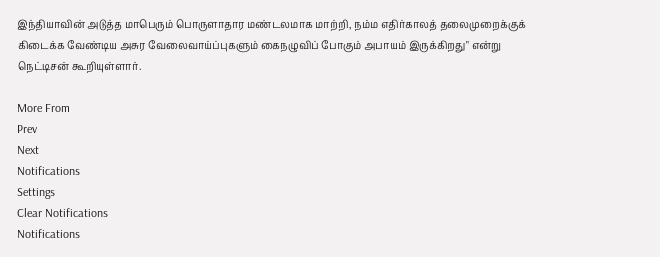இந்தியாவின் அடுத்த மாபெரும் பொருளாதார மண்டலமாக மாற்றி, நம்ம எதிர்காலத் தலைமுறைக்குக் கிடைக்க வேண்டிய அசுர வேலைவாய்ப்புகளும் கைநழுவிப் போகும் அபாயம் இருக்கிறது" என்று நெட்டிசன் கூறியுள்ளார்.

More From
Prev
Next
Notifications
Settings
Clear Notifications
Notifications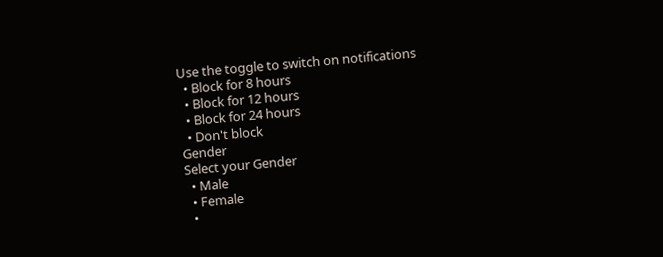Use the toggle to switch on notifications
  • Block for 8 hours
  • Block for 12 hours
  • Block for 24 hours
  • Don't block
Gender
Select your Gender
  • Male
  • Female
  •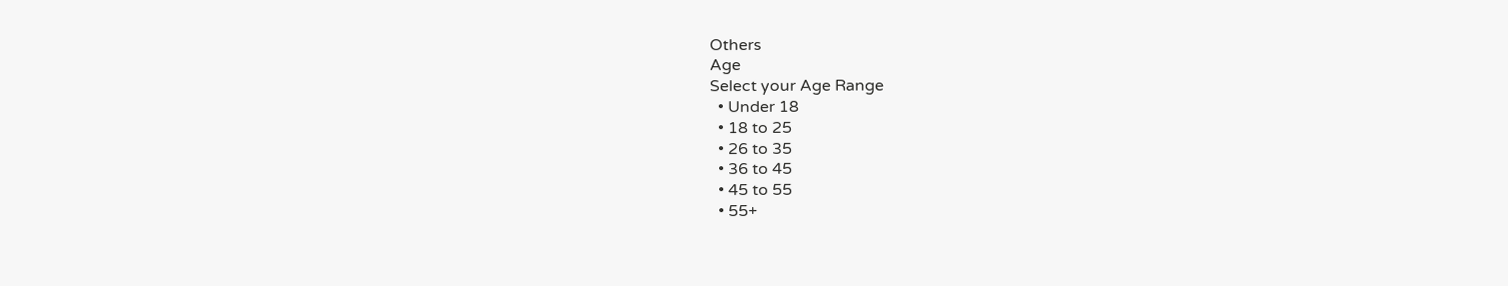Others
Age
Select your Age Range
  • Under 18
  • 18 to 25
  • 26 to 35
  • 36 to 45
  • 45 to 55
  • 55+